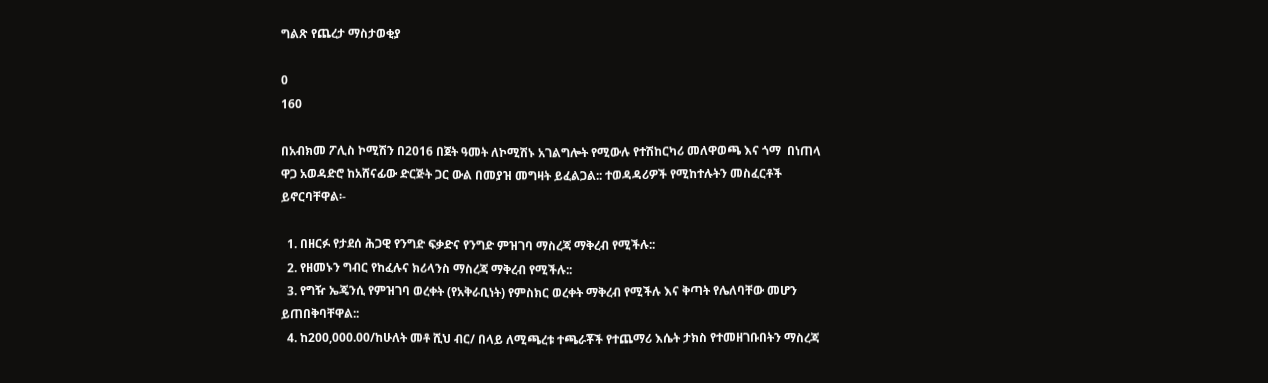ግልጽ የጨረታ ማስታወቂያ

0
160

በአብክመ ፖሊስ ኮሚሽን በ2016 በጀት ዓመት ለኮሚሽኑ አገልግሎት የሚውሉ የተሽከርካሪ መለዋወጫ እና ጎማ  በነጠላ ዋጋ አወዳድሮ ከአሸናፊው ድርጅት ጋር ውል በመያዝ መግዛት ይፈልጋል:: ተወዳዳሪዎች የሚከተሉትን መስፈርቶች ይኖርባቸዋል፡-

  1. በዘርፉ የታደሰ ሕጋዊ የንግድ ፍቃድና የንግድ ምዝገባ ማስረጃ ማቅረብ የሚችሉ::
  2. የዘመኑን ግብር የከፈሉና ክሪላንስ ማስረጃ ማቅረብ የሚችሉ::
  3. የግዥ ኤጄንሲ የምዝገባ ወረቀት (የአቅራቢነት) የምስክር ወረቀት ማቅረብ የሚችሉ እና ቅጣት የሌለባቸው መሆን ይጠበቅባቸዋል::
  4. ከ200,000.00/ከሁለት መቶ ሺህ ብር/ በላይ ለሚጫረቱ ተጫራቾች የተጨማሪ እሴት ታክስ የተመዘገቡበትን ማስረጃ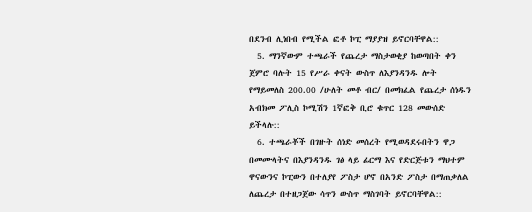በደንብ ሊነበብ የሚችል ፎቶ ኮፒ ማያያዝ ይኖርባቸዋል::
  5. ማንኛውም ተጫራች የጨረታ ማስታወቂያ ከወጣበት ቀን ጀምሮ ባሉት 15 የሥራ ቀናት ውስጥ ለእያንዳንዱ ሎት የማይመለስ 200.00 /ሁለት መቶ ብር/ በመክፈል የጨረታ ሰነዱን አብክመ ፖሊስ ኮሚሽን 1ኛፎቅ ቢሮ ቁጥር 128 መውሰድ ይችላሉ::
  6. ተጫራቾች በገዙት ሰነድ መሰረት የሚወዳደሩበትን ዋጋ በመሙላትና በእያንዳንዱ ገፅ ላይ ፊርማ እና የድርጅቱን ማህተም ዋናውንና ኮፒውን በተለያየ ፖስታ ሆኖ በአንድ ፖስታ በማጠቃለል ለጨረታ በተዘጋጀው ሳጥን ውስጥ ማስገባት ይኖርባቸዋል::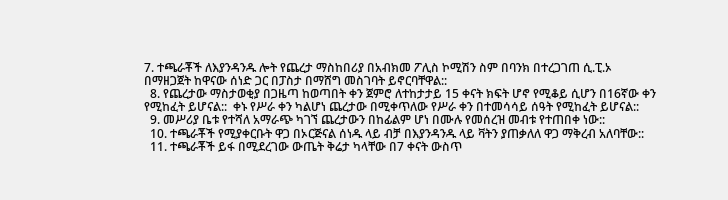7. ተጫራቾች ለእያንዳንዱ ሎት የጨረታ ማስከበሪያ በአብክመ ፖሊስ ኮሚሽን ስም በባንክ በተረጋገጠ ሲ.ፒ.ኦ በማዘጋጀት ከዋናው ሰነድ ጋር በፓስታ በማሸግ መስገባት ይኖርባቸዋል::
  8. የጨረታው ማስታወቂያ በጋዜጣ ከወጣበት ቀን ጀምሮ ለተከታታይ 15 ቀናት ክፍት ሆኖ የሚቆይ ሲሆን በ16ኛው ቀን የሚከፈት ይሆናል::  ቀኑ የሥራ ቀን ካልሆነ ጨረታው በሚቀጥለው የሥራ ቀን በተመሳሳይ ሰዓት የሚከፈት ይሆናል::
  9. መሥሪያ ቤቱ የተሻለ አማራጭ ካገኘ ጨረታውን በከፊልም ሆነ በሙሉ የመሰረዝ መብቱ የተጠበቀ ነው::
  10. ተጫራቾች የሚያቀርቡት ዋጋ በኦርጅናል ሰነዱ ላይ ብቻ በእያንዳንዱ ላይ ቫትን ያጠቃለለ ዋጋ ማቅረብ አለባቸው::
  11. ተጫራቾች ይፋ በሚደረገው ውጤት ቅሬታ ካላቸው በ7 ቀናት ውስጥ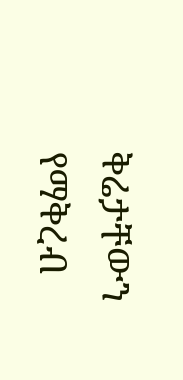ቅሬታቸውን የማቅረብ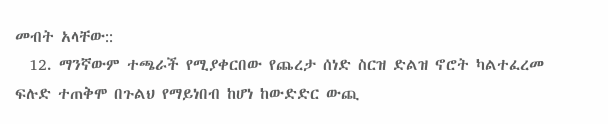መብት አላቸው::
  12. ማንኛውም ተጫራች የሚያቀርበው የጨረታ ሰነድ ስርዝ ድልዝ ኖሮት ካልተፈረመ ፍሉድ ተጠቅሞ በጉልህ የማይነበብ ከሆነ ከውድድር ውጪ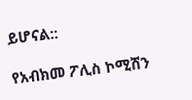ይሆናል::

የአብክመ ፖሊስ ኮሚሽን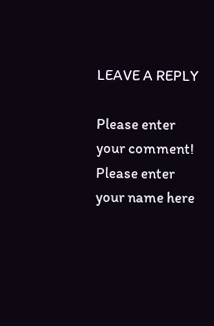LEAVE A REPLY

Please enter your comment!
Please enter your name here